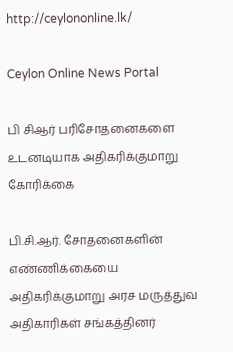http://ceylononline.lk/

Ceylon Online News Portal

பி சிஆர் பரிசோதனைகளை உடனடியாக அதிகரிக்குமாறு கோரிக்கை

பி.சி.ஆர். சோதனைகளின் எண்ணிக்கையை அதிகரிக்குமாறு அரச மருத்துவ அதிகாரிகள் சங்கத்தினர்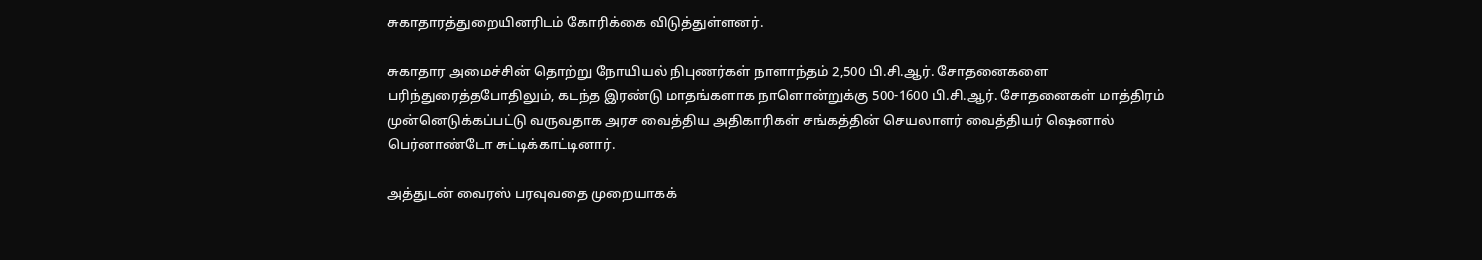சுகாதாரத்துறையினரிடம் கோரிக்கை விடுத்துள்ளனர்.

சுகாதார அமைச்சின் தொற்று நோயியல் நிபுணர்கள் நாளாந்தம் 2,500 பி.சி.ஆர். சோதனைகளை பரிந்துரைத்தபோதிலும், கடந்த இரண்டு மாதங்களாக நாளொன்றுக்கு 500-1600 பி.சி.ஆர். சோதனைகள் மாத்திரம் முன்னெடுக்கப்பட்டு வருவதாக அரச வைத்திய அதிகாரிகள் சங்கத்தின் செயலாளர் வைத்தியர் ஷெனால் பெர்னாண்டோ சுட்டிக்காட்டினார்.

அத்துடன் வைரஸ் பரவுவதை முறையாகக்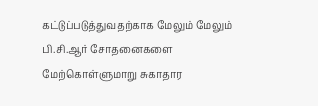கட்டுப்படுத்துவதற்காக மேலும் மேலும் பி.சி.ஆர் சோதனைகளை மேற்கொள்ளுமாறு சுகாதார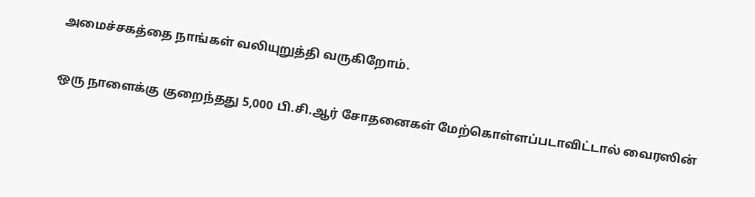அமைச்சகத்தை நாங்கள் வலியுறுத்தி வருகிறோம்.

ஒரு நாளைக்கு குறைந்தது 5,000 பி.சி.ஆர் சோதனைகள் மேற்கொள்ளப்படாவிட்டால் வைரஸின்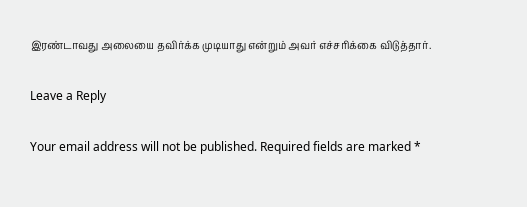இரண்டாவது அலையை தவிர்க்க முடியாது என்றும் அவர் எச்சரிக்கை விடுத்தார்.

Leave a Reply

Your email address will not be published. Required fields are marked *